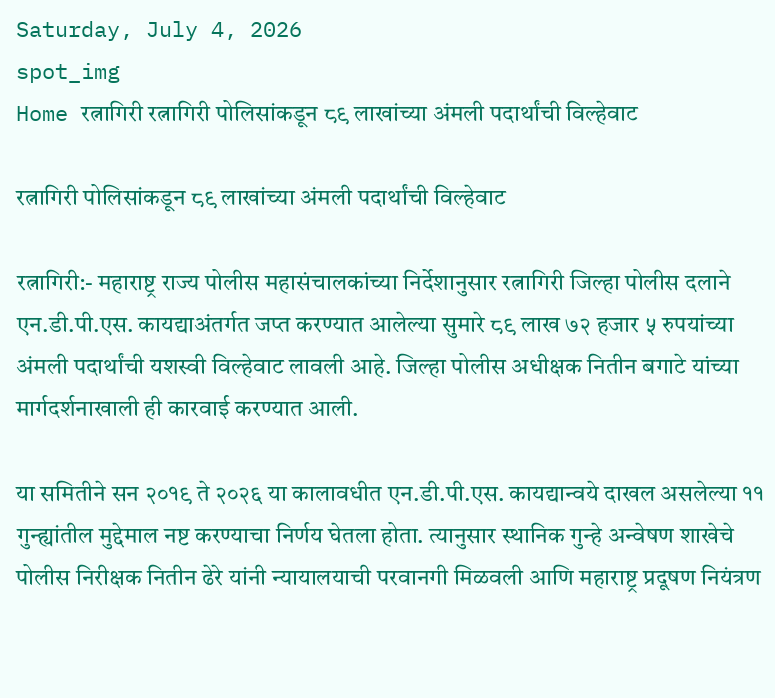Saturday, July 4, 2026
spot_img
Home रत्नागिरी रत्नागिरी पोलिसांकडून ८९ लाखांच्या अंमली पदार्थांची विल्हेवाट

रत्नागिरी पोलिसांकडून ८९ लाखांच्या अंमली पदार्थांची विल्हेवाट

रत्नागिरी:- महाराष्ट्र राज्य पोलीस महासंचालकांच्या निर्देशानुसार रत्नागिरी जिल्हा पोलीस दलाने एन.डी.पी.एस. कायद्याअंतर्गत जप्त करण्यात आलेल्या सुमारे ८९ लाख ७२ हजार ५ रुपयांच्या अंमली पदार्थांची यशस्वी विल्हेवाट लावली आहे. जिल्हा पोलीस अधीक्षक नितीन बगाटे यांच्या मार्गदर्शनाखाली ही कारवाई करण्यात आली.

या समितीने सन २०१९ ते २०२६ या कालावधीत एन.डी.पी.एस. कायद्यान्वये दाखल असलेल्या ११ गुन्ह्यांतील मुद्देमाल नष्ट करण्याचा निर्णय घेतला होता. त्यानुसार स्थानिक गुन्हे अन्वेषण शाखेचे पोलीस निरीक्षक नितीन ढेरे यांनी न्यायालयाची परवानगी मिळवली आणि महाराष्ट्र प्रदूषण नियंत्रण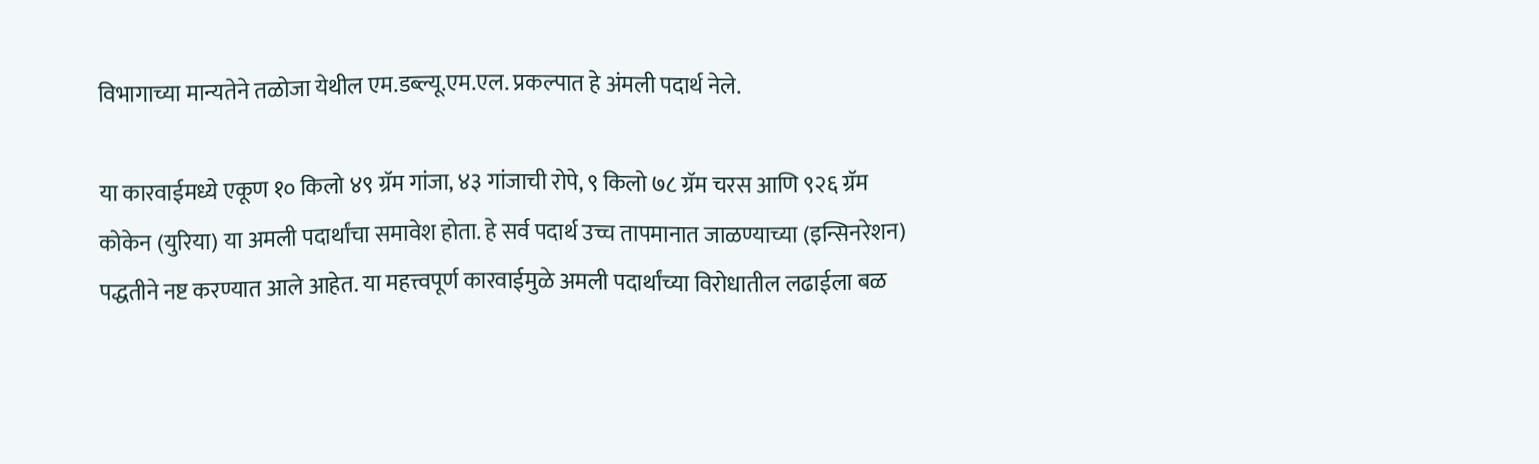विभागाच्या मान्यतेने तळोजा येथील एम.डब्ल्यू.एम.एल. प्रकल्पात हे अंमली पदार्थ नेले.

या कारवाईमध्ये एकूण १० किलो ४९ ग्रॅम गांजा, ४३ गांजाची रोपे, ९ किलो ७८ ग्रॅम चरस आणि ९२६ ग्रॅम कोकेन (युरिया) या अमली पदार्थांचा समावेश होता. हे सर्व पदार्थ उच्च तापमानात जाळण्याच्या (इन्सिनरेशन) पद्धतीने नष्ट करण्यात आले आहेत. या महत्त्वपूर्ण कारवाईमुळे अमली पदार्थांच्या विरोधातील लढाईला बळ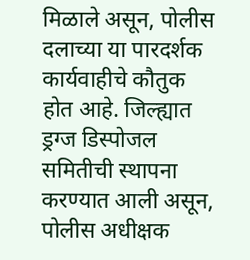मिळाले असून, पोलीस दलाच्या या पारदर्शक कार्यवाहीचे कौतुक होत आहे. जिल्ह्यात ड्रग्ज डिस्पोजल समितीची स्थापना करण्यात आली असून, पोलीस अधीक्षक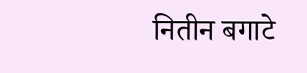नितीन बगाटे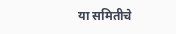या समितीचे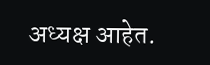अध्यक्ष आहेत.